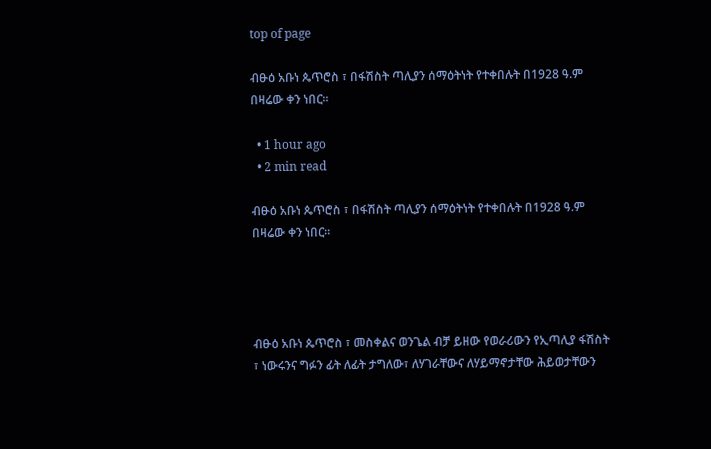top of page

ብፁዕ አቡነ ጴጥሮስ ፣ በፋሽስት ጣሊያን ሰማዕትነት የተቀበሉት በ1928 ዓ.ም በዛሬው ቀን ነበር፡፡

  • 1 hour ago
  • 2 min read

ብፁዕ አቡነ ጴጥሮስ ፣ በፋሽስት ጣሊያን ሰማዕትነት የተቀበሉት በ1928 ዓ.ም በዛሬው ቀን ነበር፡፡




ብፁዕ አቡነ ጴጥሮስ ፣ መስቀልና ወንጌል ብቻ ይዘው የወራሪውን የኢጣሊያ ፋሽስት ፣ ነውሩንና ግፉን ፊት ለፊት ታግለው፣ ለሃገራቸውና ለሃይማኖታቸው ሕይወታቸውን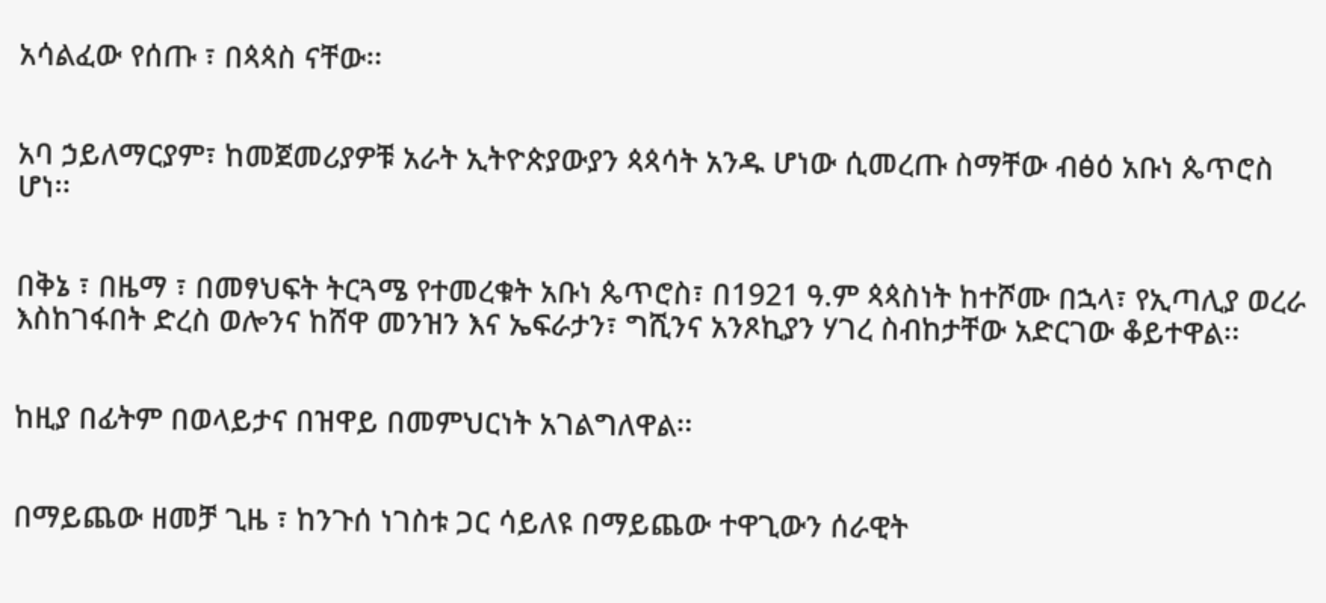አሳልፈው የሰጡ ፣ በጳጳስ ናቸው፡፡


አባ ኃይለማርያም፣ ከመጀመሪያዎቹ አራት ኢትዮጵያውያን ጳጳሳት አንዱ ሆነው ሲመረጡ ስማቸው ብፅዕ አቡነ ጴጥሮስ ሆነ፡፡


በቅኔ ፣ በዜማ ፣ በመፃህፍት ትርጓሜ የተመረቁት አቡነ ጴጥሮስ፣ በ1921 ዓ.ም ጳጳስነት ከተሾሙ በኋላ፣ የኢጣሊያ ወረራ እስከገፋበት ድረስ ወሎንና ከሸዋ መንዝን እና ኤፍራታን፣ ግሺንና አንጾኪያን ሃገረ ስብከታቸው አድርገው ቆይተዋል፡፡


ከዚያ በፊትም በወላይታና በዝዋይ በመምህርነት አገልግለዋል፡፡


በማይጨው ዘመቻ ጊዜ ፣ ከንጉሰ ነገስቱ ጋር ሳይለዩ በማይጨው ተዋጊውን ሰራዊት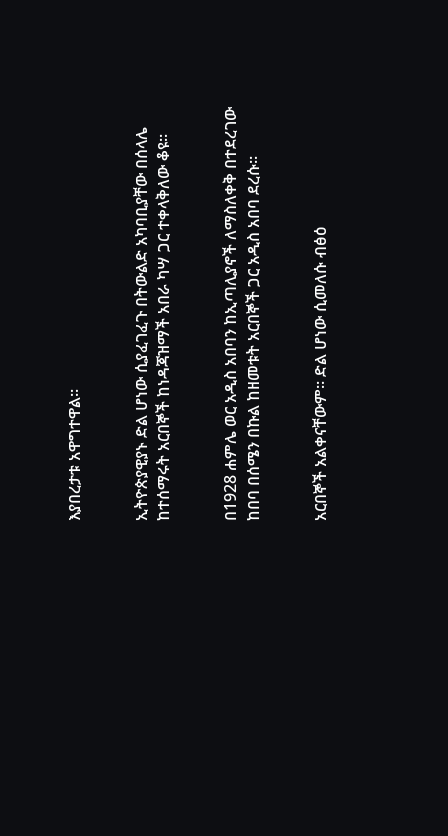እያበረታቱ አዋግተዋል፡፡


ኢትዮጵያዊያኑ ድል ሆነው ሲያፈገፈጉ በትውልድ አካባቢያቸው በሰላሌ ከተሰማሩት አርበኞች ከነዳጃዝማች አበራ ካሣ ጋር ተቀላቅለው ቆዩ፡፡


በ1928 ሐምሌ ወር አዲስ አበባን ከኢጣሊያኖች ለማስለቀቅ በተደረገው ከበባ በሰሜን በኩል ከዘመቱት አርበኞች ጋር አዲስ አበባ ደረሱ፡፡


አርበኞች አልቀናቸውም፡፡ ድል ሆነው ሲመለሱ ብፅዕ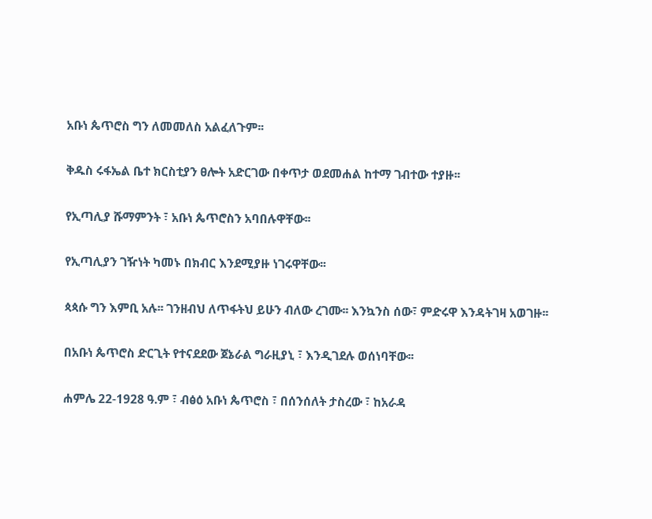አቡነ ጴጥሮስ ግን ለመመለስ አልፈለጉም፡፡


ቅዱስ ሩፋኤል ቤተ ክርስቲያን ፀሎት አድርገው በቀጥታ ወደመሐል ከተማ ገብተው ተያዙ፡፡


የኢጣሊያ ሹማምንት ፣ አቡነ ጴጥሮስን አባበሉዋቸው፡፡


የኢጣሊያን ገዥነት ካመኑ በክብር እንደሚያዙ ነገሩዋቸው፡፡


ጳጳሱ ግን እምቢ አሉ፡፡ ገንዘብህ ለጥፋትህ ይሁን ብለው ረገሙ፡፡ እንኳንስ ሰው፣ ምድሩዋ እንዳትገዛ አወገዙ፡፡


በአቡነ ጴጥሮስ ድርጊት የተናደደው ጀኔራል ግራዚያኒ ፣ እንዲገደሉ ወሰነባቸው፡፡


ሐምሌ 22-1928 ዓ.ም ፣ ብፅዕ አቡነ ጴጥሮስ ፣ በሰንሰለት ታስረው ፣ ከአራዳ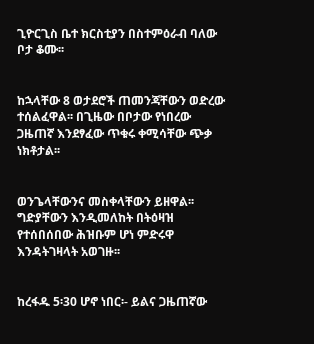ጊዮርጊስ ቤተ ክርስቲያን በስተምዕራብ ባለው ቦታ ቆሙ፡፡


ከኋላቸው 8 ወታደሮች ጠመንጃቸውን ወድረው ተሰልፈዋል፡፡ በጊዜው በቦታው የነበረው ጋዜጠኛ እንደፃፈው ጥቁሩ ቀሚሳቸው ጭቃ ነክቶታል፡፡


ወንጌላቸውንና መስቀላቸውን ይዘዋል፡፡ ግድያቸውን እንዲመለከት በትዕዛዝ የተሰበሰበው ሕዝቡም ሆነ ምድሩዋ እንዳትገዛላት አወገዙ፡፡


ከረፋዱ 5፡30 ሆኖ ነበር፡- ይልና ጋዜጠኛው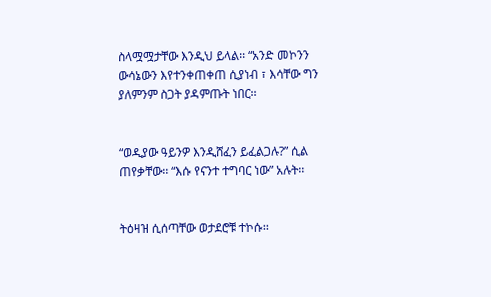ስላሟሟታቸው እንዲህ ይላል፡፡ “አንድ መኮንን ውሳኔውን እየተንቀጠቀጠ ሲያነብ ፣ እሳቸው ግን ያለምንም ስጋት ያዳምጡት ነበር፡፡


“ወዲያው ዓይንዎ እንዲሸፈን ይፈልጋሉ?” ሲል ጠየቃቸው፡፡ “እሱ የናንተ ተግባር ነው” አሉት፡፡


ትዕዛዝ ሲሰጣቸው ወታደሮቹ ተኮሱ፡፡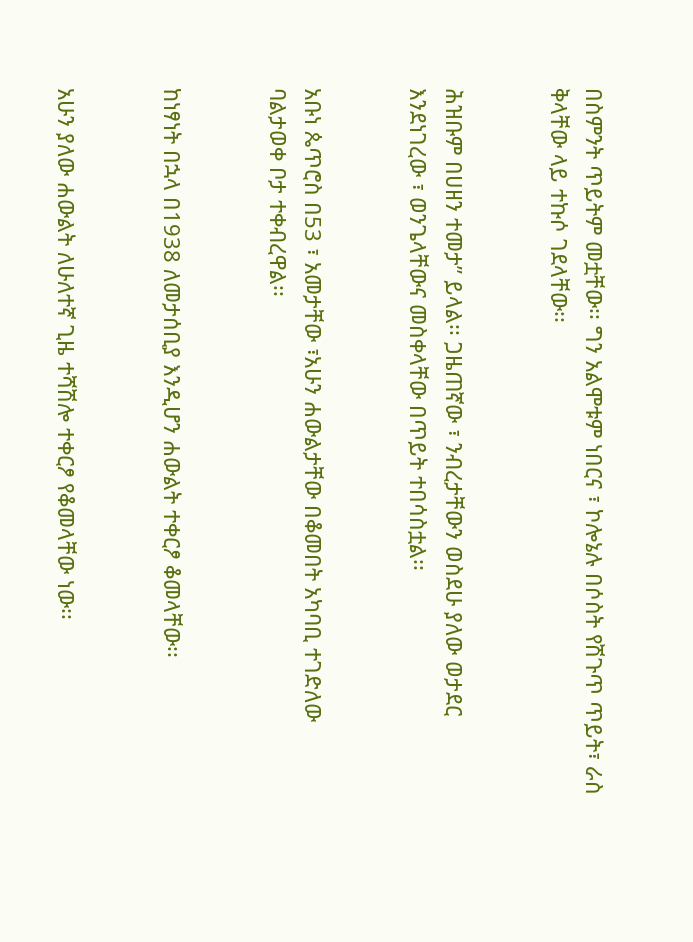በስምንት ጥይትም መቷቸው፡፡ ግን አልሞቱም ነበርና ፣ ኮሎኔሉ በሶስት የሽጉጥ ጥይት፣ ራስ ቅላቸው ላይ ተኩሶ ገደላቸው፡፡


ሕዝቡም በሀዘን ተመታ” ይላል፡፡ ጋዜጠኛው ፣ ንብረታቸውን ወስደሁ ያለው ወታደር እንደነገረው ፣ ወንጌላቸውና መስቀላቸው በጥይት ተበሳስቷል፡፡


አቡነ ጴጥሮስ በ53 ፣ አመታቸው ፣አሁን ሐውልታቸው በቆመበት አካባቢ ተገድለው ባልታወቀ ቦታ ተቀብረዋል፡፡


ከነፃነት በኋላ በ1938 ለመታሰቢያ እንዲሆን ሐውልት ተቀርፆ ቆመላቸው፡፡


አሁን ያለው ሐውልት ለሁለተኛ ጊዜ ተሻሽሎ ተቀርፆ የቆመላቸው ነው፡፡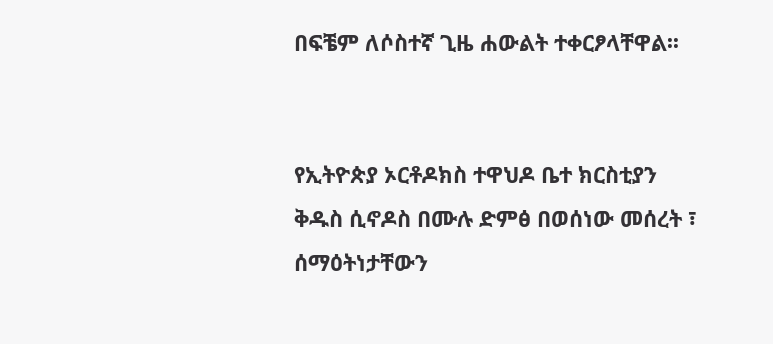በፍቼም ለሶስተኛ ጊዜ ሐውልት ተቀርፆላቸዋል፡፡


የኢትዮጵያ ኦርቶዶክስ ተዋህዶ ቤተ ክርስቲያን ቅዱስ ሲኖዶስ በሙሉ ድምፅ በወሰነው መሰረት ፣ ሰማዕትነታቸውን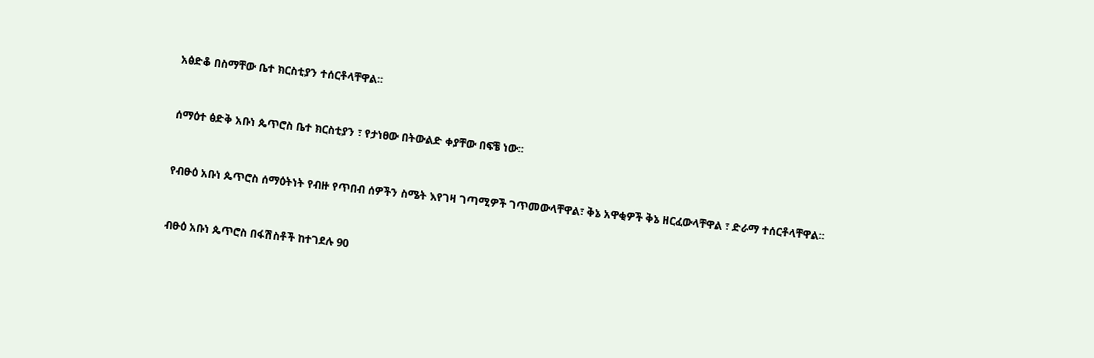አፅድቆ በስማቸው ቤተ ክርስቲያን ተሰርቶላቸዋል፡፡


ሰማዕተ ፅድቅ አቡነ ጴጥሮስ ቤተ ክርስቲያን ፣ የታነፀው በትውልድ ቀያቸው በፍቼ ነው፡፡


የብፁዕ አቡነ ጴጥሮስ ሰማዕትነት የብዙ የጥበብ ሰዎችን ስሜት እየገዛ ገጣሚዎች ገጥመውላቸዋል፣ ቅኔ አዋቂዎች ቅኔ ዘርፈውላቸዋል ፣ ድራማ ተሰርቶላቸዋል፡፡


ብፁዕ አቡነ ጴጥሮስ በፋሽስቶች ከተገደሉ 90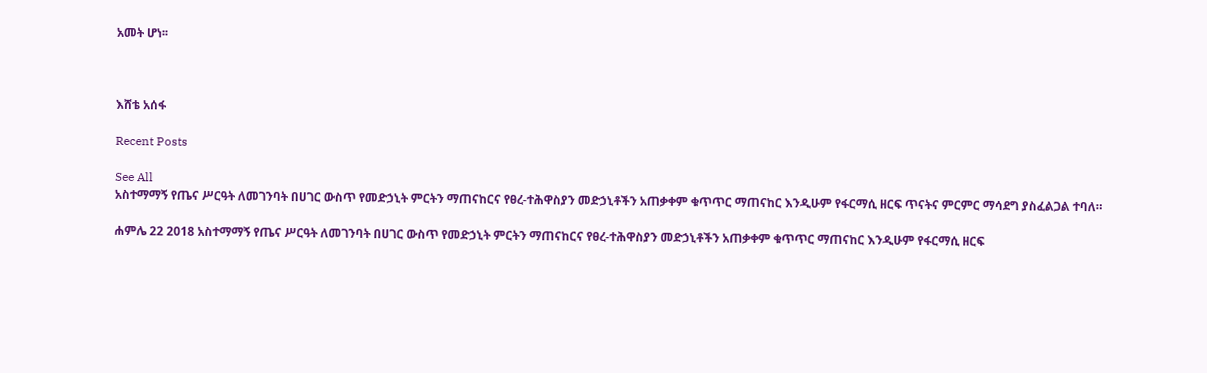አመት ሆነ፡፡



እሸቴ አሰፋ

Recent Posts

See All
አስተማማኝ የጤና ሥርዓት ለመገንባት በሀገር ውስጥ የመድኃኒት ምርትን ማጠናከርና የፀረ-ተሕዋስያን መድኃኒቶችን አጠቃቀም ቁጥጥር ማጠናከር እንዲሁም የፋርማሲ ዘርፍ ጥናትና ምርምር ማሳደግ ያስፈልጋል ተባለ።

ሐምሌ 22 2018 አስተማማኝ የጤና ሥርዓት ለመገንባት በሀገር ውስጥ የመድኃኒት ምርትን ማጠናከርና የፀረ-ተሕዋስያን መድኃኒቶችን አጠቃቀም ቁጥጥር ማጠናከር እንዲሁም የፋርማሲ ዘርፍ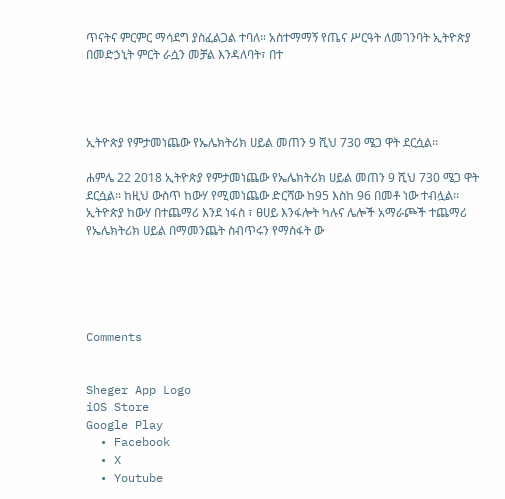ጥናትና ምርምር ማሳደግ ያስፈልጋል ተባለ። አስተማማኝ የጤና ሥርዓት ለመገንባት ኢትዮጵያ በመድኃኒት ምርት ራሷን መቻል እንዳለባት፣ በተ




ኢትዮጵያ የምታመነጨው የኤሌክትሪክ ሀይል መጠን 9 ሺህ 730 ሜጋ ዋት ደርሷል፡፡

ሐምሌ 22 2018 ኢትዮጵያ የምታመነጨው የኤሌክትሪክ ሀይል መጠን 9 ሺህ 730 ሜጋ ዋት ደርሷል፡፡ ከዚህ ውስጥ ከውሃ የሚመነጨው ድርሻው ከ95 እስከ 96 በመቶ ነው ተብሏል፡፡ ኢትዮጵያ ከውሃ በተጨማሪ እንደ ነፋስ ፣ ፀሀይ እንፋሎት ካሉና ሌሎች አማራጮች ተጨማሪ የኤሌክትሪክ ሀይል በማመንጨት ስብጥሩን የማስፋት ው





Comments


Sheger App Logo
iOS Store
Google Play
  • Facebook
  • X
  • Youtube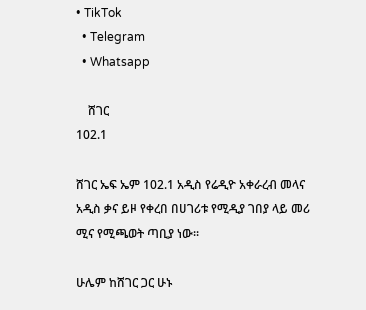• TikTok
  • Telegram
  • Whatsapp

    ሸገር
102.1

ሸገር ኤፍ ኤም 102.1 አዲስ የሬዲዮ አቀራረብ መላና አዲስ ቃና ይዞ የቀረበ በሀገሪቱ የሚዲያ ገበያ ላይ መሪ ሚና የሚጫወት ጣቢያ ነው፡፡

ሁሌም ከሸገር ጋር ሁኑ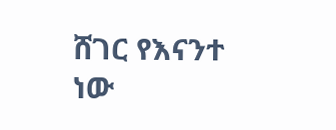ሸገር የእናንተ ነው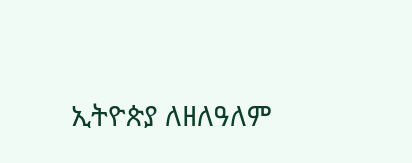ኢትዮጵያ ለዘለዓለም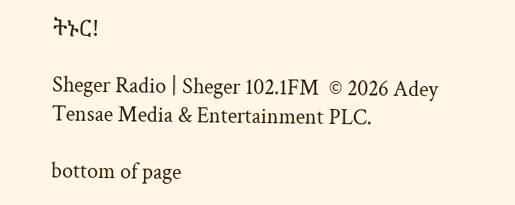ትኑር!

Sheger Radio | Sheger 102.1FM  © 2026 Adey Tensae Media & Entertainment PLC.

bottom of page